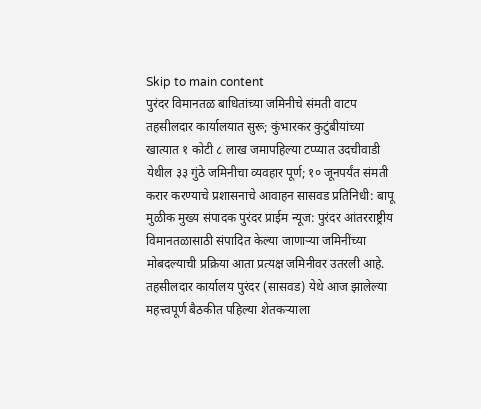Skip to main content
पुरंदर विमानतळ बाधितांच्या जमिनीचे संमती वाटप तहसीलदार कार्यालयात सुरू; कुंभारकर कुटुंबीयांच्या खात्यात १ कोटी ८ लाख जमापहिल्या टप्प्यात उदचीवाडी येथील ३३ गुंठे जमिनीचा व्यवहार पूर्ण; १० जूनपर्यंत संमती करार करण्याचे प्रशासनाचे आवाहन सासवड प्रतिनिधी: बापू मुळीक मुख्य संपादक पुरंदर प्राईम न्यूज: पुरंदर आंतरराष्ट्रीय विमानतळासाठी संपादित केल्या जाणाऱ्या जमिनींच्या मोबदल्याची प्रक्रिया आता प्रत्यक्ष जमिनीवर उतरली आहे. तहसीलदार कार्यालय पुरंदर (सासवड) येथे आज झालेल्या महत्त्वपूर्ण बैठकीत पहिल्या शेतकऱ्याला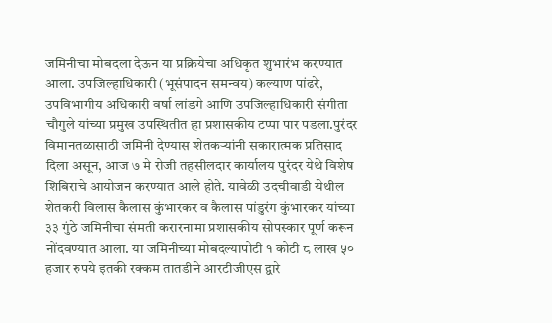जमिनीचा मोबदला देऊन या प्रक्रियेचा अधिकृत शुभारंभ करण्यात आला. उपजिल्हाधिकारी (भूसंपादन समन्वय) कल्याण पांढरे, उपविभागीय अधिकारी वर्षा लांडगे आणि उपजिल्हाधिकारी संगीता चौगुले यांच्या प्रमुख उपस्थितीत हा प्रशासकीय टप्पा पार पडला.पुरंदर विमानतळासाठी जमिनी देण्यास शेतकऱ्यांनी सकारात्मक प्रतिसाद दिला असून, आज ७ मे रोजी तहसीलदार कार्यालय पुरंदर येथे विशेष शिबिराचे आयोजन करण्यात आले होते. यावेळी उदचीवाडी येथील शेतकरी विलास कैलास कुंभारकर व कैलास पांडुरंग कुंभारकर यांच्या ३३ गुंठे जमिनीचा संमती करारनामा प्रशासकीय सोपस्कार पूर्ण करून नोंदवण्यात आला. या जमिनीच्या मोबदल्यापोटी १ कोटी ८ लाख ५० हजार रुपये इतकी रक्कम तातडीने आरटीजीएस द्वारे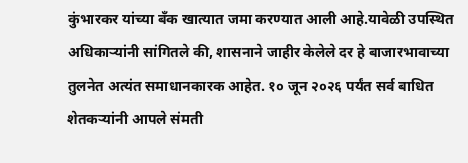कुंभारकर यांच्या बँक खात्यात जमा करण्यात आली आहे.यावेळी उपस्थित अधिकाऱ्यांनी सांगितले की, शासनाने जाहीर केलेले दर हे बाजारभावाच्या तुलनेत अत्यंत समाधानकारक आहेत. १० जून २०२६ पर्यंत सर्व बाधित शेतकऱ्यांनी आपले संमती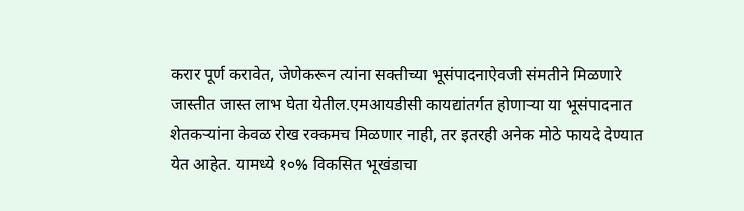करार पूर्ण करावेत, जेणेकरून त्यांना सक्तीच्या भूसंपादनाऐवजी संमतीने मिळणारे जास्तीत जास्त लाभ घेता येतील.एमआयडीसी कायद्यांतर्गत होणाऱ्या या भूसंपादनात शेतकऱ्यांना केवळ रोख रक्कमच मिळणार नाही, तर इतरही अनेक मोठे फायदे देण्यात येत आहेत. यामध्ये १०% विकसित भूखंडाचा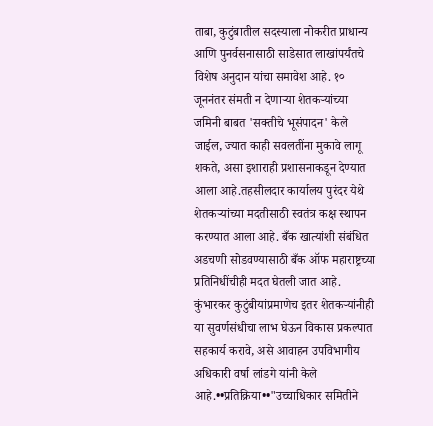ताबा, कुटुंबातील सदस्याला नोकरीत प्राधान्य आणि पुनर्वसनासाठी साडेसात लाखांपर्यंतचे विशेष अनुदान यांचा समावेश आहे. १० जूननंतर संमती न देणाऱ्या शेतकऱ्यांच्या जमिनी बाबत 'सक्तीचे भूसंपादन' केले जाईल, ज्यात काही सवलतींना मुकावे लागू शकते, असा इशाराही प्रशासनाकडून देण्यात आला आहे.तहसीलदार कार्यालय पुरंदर येथे शेतकऱ्यांच्या मदतीसाठी स्वतंत्र कक्ष स्थापन करण्यात आला आहे. बँक खात्यांशी संबंधित अडचणी सोडवण्यासाठी बँक ऑफ महाराष्ट्रच्या प्रतिनिधींचीही मदत घेतली जात आहे. कुंभारकर कुटुंबीयांप्रमाणेच इतर शेतकऱ्यांनीही या सुवर्णसंधीचा लाभ घेऊन विकास प्रकल्पात सहकार्य करावे, असे आवाहन उपविभागीय अधिकारी वर्षा लांडगे यांनी केले आहे.••प्रतिक्रिया••"उच्चाधिकार समितीने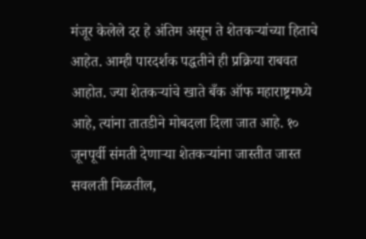मंजूर केलेले दर हे अंतिम असून ते शेतकऱ्यांच्या हिताचे आहेत. आम्ही पारदर्शक पद्धतीने ही प्रक्रिया राबवत आहोत. ज्या शेतकऱ्यांचे खाते बँक ऑफ महाराष्ट्रमध्ये आहे, त्यांना तातडीने मोबदला दिला जात आहे. १० जूनपूर्वी संमती देणाऱ्या शेतकऱ्यांना जास्तीत जास्त सवलती मिळतील,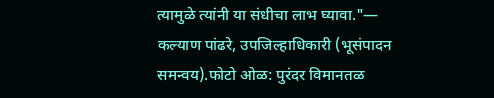त्यामुळे त्यांनी या संधीचा लाभ घ्यावा."— कल्याण पांढरे, उपजिल्हाधिकारी (भूसंपादन समन्वय).फोटो ओळ: पुरंदर विमानतळ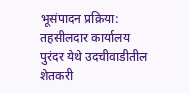भूसंपादन प्रक्रिया: तहसीलदार कार्यालय पुरंदर येथे उदचीवाडीतील शेतकरी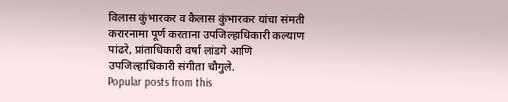विलास कुंभारकर व कैलास कुंभारकर यांचा संमती करारनामा पूर्ण करताना उपजिल्हाधिकारी कल्याण पांढरे, प्रांताधिकारी वर्षा लांडगे आणि उपजिल्हाधिकारी संगीता चौगुले.
Popular posts from this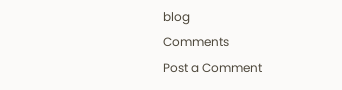blog
Comments
Post a Comment